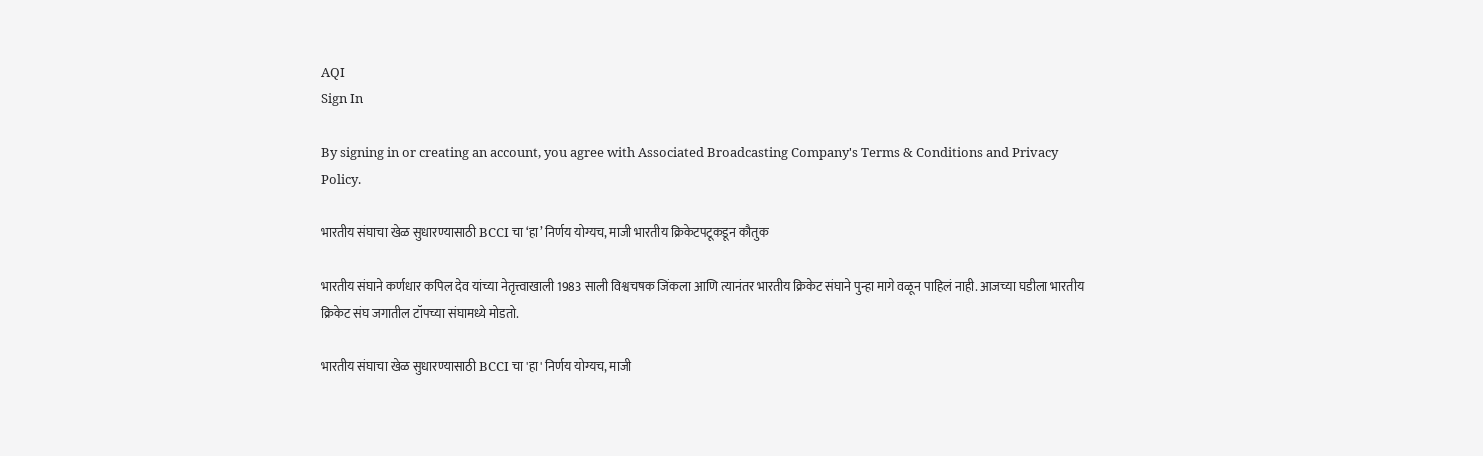AQI
Sign In

By signing in or creating an account, you agree with Associated Broadcasting Company's Terms & Conditions and Privacy Policy.

भारतीय संघाचा खेळ सुधारण्यासाठी BCCI चा ‘हा’ निर्णय योग्यच, माजी भारतीय क्रिकेटपटूकडून कौतुक

भारतीय संघाने कर्णधार कपिल देव यांच्या नेतृत्त्वाखाली 1983 साली विश्वचषक जिंकला आणि त्यानंतर भारतीय क्रिकेट संघाने पुन्हा मागे वळून पाहिलं नाही. आजच्या घडीला भारतीय क्रिकेट संघ जगातील टॉपच्या संघामध्ये मोडतो.

भारतीय संघाचा खेळ सुधारण्यासाठी BCCI चा 'हा' निर्णय योग्यच, माजी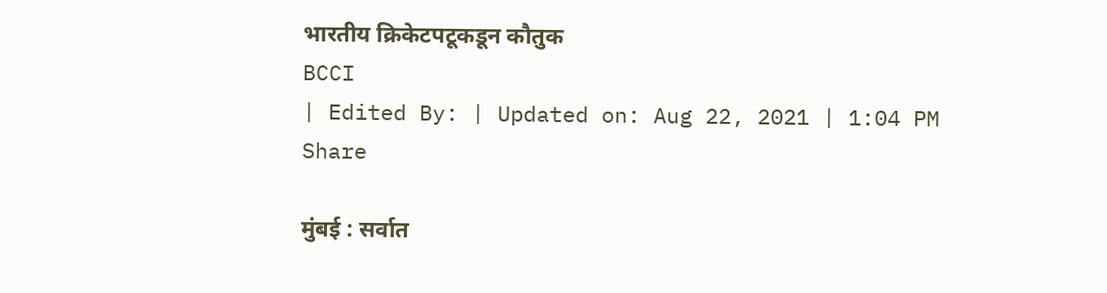भारतीय क्रिकेटपटूकडून कौतुक
BCCI
| Edited By: | Updated on: Aug 22, 2021 | 1:04 PM
Share

मुंबई : सर्वात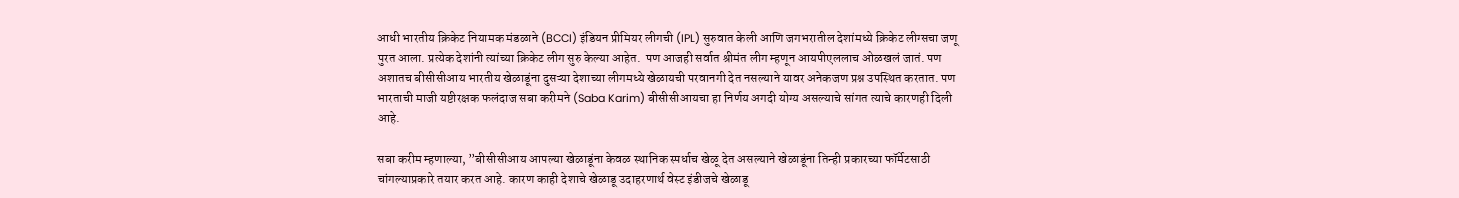आधी भारतीय क्रिकेट नियामक मंडळाने (BCCI) इंडियन प्रीमियर लीगची (IPL) सुरुवात केली आणि जगभरातील देशांमध्ये क्रिकेट लीग्सचा जणू पुरत आला. प्रत्येक देशांनी त्यांच्या क्रिकेट लीग सुरु केल्या आहेत.  पण आजही सर्वात श्रीमंत लीग म्हणून आयपीएललाच ओळखलं जातं. पण अशातच बीसीसीआय भारतीय खेळाडूंना दुसऱ्या देशाच्या लीगमध्ये खेळायची परवानगी देत नसल्याने यावर अनेकजण प्रश्न उपस्थित करतात. पण भारताची माजी यष्टीरक्षक फलंदाज सबा करीमने (Saba Karim) बीसीसीआयचा हा निर्णय अगदी योग्य असल्याचे सांगत त्याचे कारणही दिली आहे.

सबा करीम म्हणाल्या, ”बीसीसीआय आपल्या खेळाडूंना केवळ स्थानिक स्पर्धाच खेळू देत असल्याने खेळाडूंना तिन्ही प्रकारच्या फॉर्मेटसाठी चांगल्याप्रकारे तयार करत आहे. कारण काही देशाचे खेळाडू उदाहरणार्थ वेस्ट इंडीजचे खेळाडू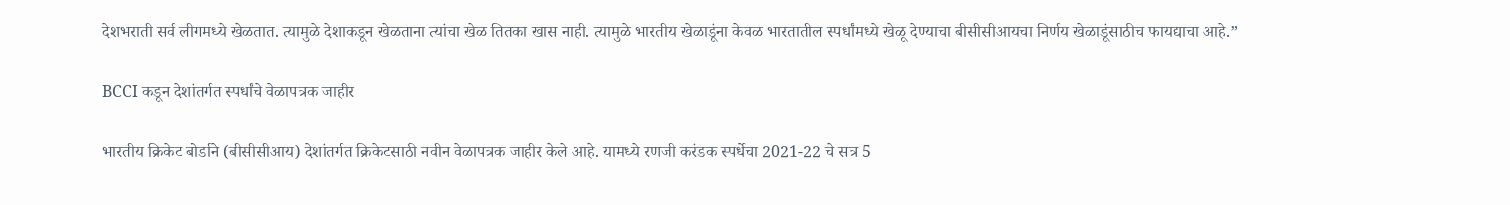देशभराती सर्व लीगमध्ये खेळतात. त्यामुळे देशाकडून खेळताना त्यांचा खेळ तितका खास नाही. त्यामुळे भारतीय खेळाडूंना केवळ भारतातील स्पर्धांमध्ये खेळू देण्याचा बीसीसीआयचा निर्णय खेळाडूंसाठीच फायद्याचा आहे.”

BCCI कडून देशांतर्गत स्पर्धांचे वेळापत्रक जाहीर

भारतीय क्रिकेट बोर्डाने (बीसीसीआय) देशांतर्गत क्रिकेटसाठी नवीन वेळापत्रक जाहीर केले आहे. यामध्ये रणजी करंडक स्पर्धेचा 2021-22 चे सत्र 5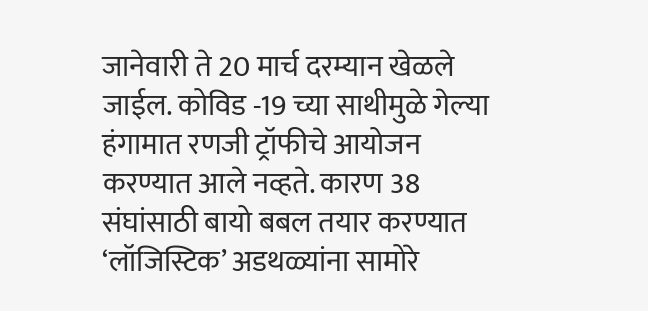जानेवारी ते 20 मार्च दरम्यान खेळले जाईल. कोविड -19 च्या साथीमुळे गेल्या हंगामात रणजी ट्रॉफीचे आयोजन करण्यात आले नव्हते. कारण 38 संघांसाठी बायो बबल तयार करण्यात ‘लॉजिस्टिक’ अडथळ्यांना सामोरे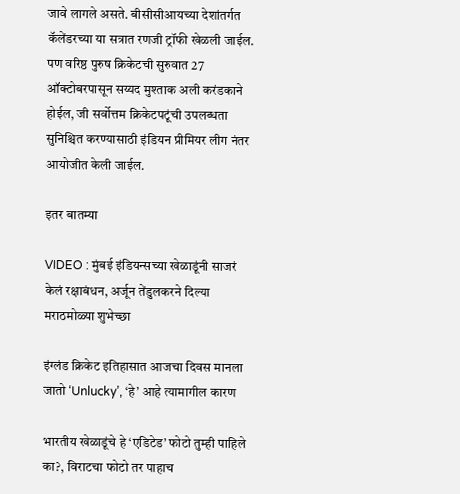जावे लागले असते. बीसीसीआयच्या देशांतर्गत कॅलेंडरच्या या सत्रात रणजी ट्रॉफी खेळली जाईल. पण वरिष्ठ पुरुष क्रिकेटची सुरुवात 27 ऑक्टोबरपासून सय्यद मुश्ताक अली करंडकाने होईल, जी सर्वोत्तम क्रिकेटपटूंची उपलब्धता सुनिश्चित करण्यासाठी इंडियन प्रीमियर लीग नंतर आयोजीत केली जाईल.

इतर बातम्या

VIDEO : मुंबई इंडियन्सच्या खेळाडूंनी साजरं केलं रक्षाबंधन, अर्जून तेंडुलकरने दिल्या मराठमोळ्या शुभेच्छा

इंग्लंड क्रिकेट इतिहासात आजचा दिवस मानला जातो ‘Unlucky’, ‘हे’ आहे त्यामागील कारण

भारतीय खेळाडूंचे हे ‘एडिटेड’ फोटो तुम्ही पाहिले का?, विराटचा फोटो तर पाहाच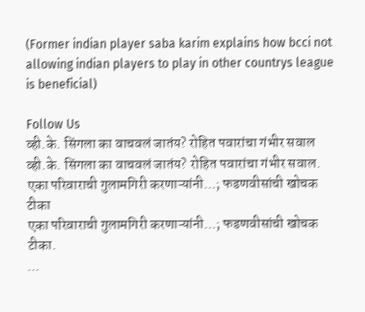(Former indian player saba karim explains how bcci not allowing indian players to play in other countrys league is beneficial)

Follow Us
व्ही.के. सिंगला का वाचवलं जातंय? रोहित पवारांचा गंभीर सवाल
व्ही.के. सिंगला का वाचवलं जातंय? रोहित पवारांचा गंभीर सवाल.
एका परिवाराची गुलामगिरी करणाऱ्यांनी...; फडणवीसांची खोचक टीका
एका परिवाराची गुलामगिरी करणाऱ्यांनी...; फडणवीसांची खोचक टीका.
...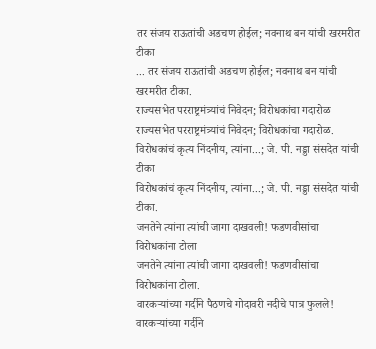तर संजय राऊतांची अडचण होईल; नवनाथ बन यांची खरमरीत टीका
... तर संजय राऊतांची अडचण होईल; नवनाथ बन यांची खरमरीत टीका.
राज्यसभेत परराष्ट्रमंत्र्यांचं निवेदन; विरोधकांचा गदारोळ
राज्यसभेत परराष्ट्रमंत्र्यांचं निवेदन; विरोधकांचा गदारोळ.
विरोधकांचं कृत्य निंदनीय, त्यांना...; जे. पी. नड्डा संसदेत यांची टीका
विरोधकांचं कृत्य निंदनीय, त्यांना...; जे. पी. नड्डा संसदेत यांची टीका.
जनतेने त्यांना त्यांची जागा दाखवली! फडणवीसांचा विरोधकांना टोला
जनतेने त्यांना त्यांची जागा दाखवली! फडणवीसांचा विरोधकांना टोला.
वारकऱ्यांच्या गर्दीने पैठणचे गोदावरी नदीचे पात्र फुलले!
वारकऱ्यांच्या गर्दीने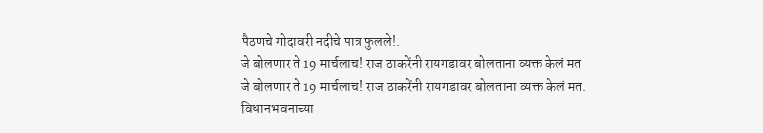पैठणचे गोदावरी नदीचे पात्र फुलले!.
जे बोलणार ते 19 मार्चलाच! राज ठाकरेंनी रायगडावर बोलताना व्यक्त केलं मत
जे बोलणार ते 19 मार्चलाच! राज ठाकरेंनी रायगडावर बोलताना व्यक्त केलं मत.
विधानभवनाच्या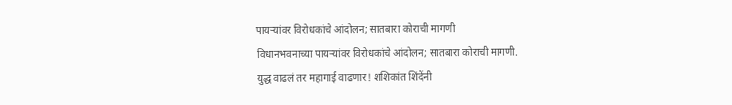पायऱ्यांवर विरोधकांचे आंदोलन; सातबारा कोराची मागणी
विधानभवनाच्या पायऱ्यांवर विरोधकांचे आंदोलन; सातबारा कोराची मागणी.
युद्ध वाढलं तर महागाई वाढणार! शशिकांत शिंदेंनी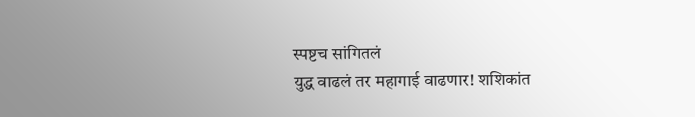स्पष्टच सांगितलं
युद्ध वाढलं तर महागाई वाढणार! शशिकांत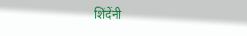शिंदेंनी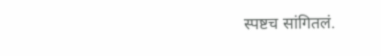स्पष्टच सांगितलं.